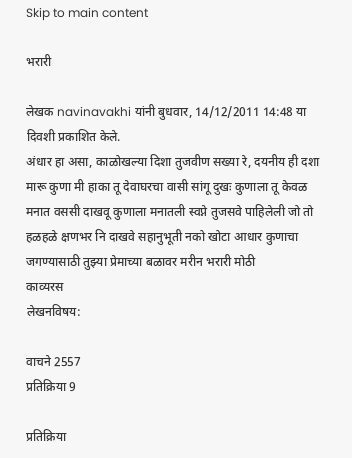Skip to main content

भरारी

लेखक navinavakhi यांनी बुधवार, 14/12/2011 14:48 या दिवशी प्रकाशित केले.
अंधार हा असा, काळोखल्या दिशा तुजवीण सख्या रे, दयनीय ही दशा मारू कुणा मी हाका तू देवाघरचा वासी सांगू दुखः कुणाला तू केवळ मनात वससी दाखवू कुणाला मनातली स्वप्ने तुजसवे पाहिलेली जो तो हळहळे क्षणभर नि दाखवे सहानुभूती नको खोटा आधार कुणाचा जगण्यासाठी तुझ्या प्रेमाच्या बळावर मरीन भरारी मोठी
काव्यरस
लेखनविषय:

वाचने 2557
प्रतिक्रिया 9

प्रतिक्रिया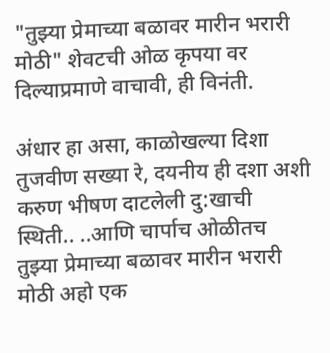"तुझ्या प्रेमाच्या बळावर मारीन भरारी मोठी" शेवटची ओळ कृपया वर दिल्याप्रमाणे वाचावी, ही विनंती.

अंधार हा असा, काळोखल्या दिशा तुजवीण सख्या रे, दयनीय ही दशा अशी करुण भीषण दाटलेली दु:खाची स्थिती.. ..आणि चार्पाच ओळीतच तुझ्या प्रेमाच्या बळावर मारीन भरारी मोठी अहो एक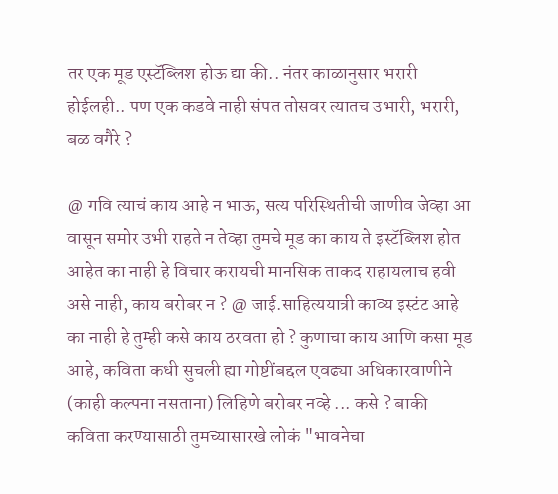तर एक मूड एस्टॅब्लिश होऊ द्या की.. नंतर काळानुसार भरारी होईलही.. पण एक कडवे नाही संपत तोसवर त्यातच उभारी, भरारी, बळ वगैरे ?

@ गवि त्याचं काय आहे न भाऊ, सत्य परिस्थितीची जाणीव जेव्हा आ वासून समोर उभी राहते न तेव्हा तुमचे मूड का काय ते इस्टॅब्लिश होत आहेत का नाही हे विचार करायची मानसिक ताकद राहायलाच हवी असे नाही, काय बरोबर न ? @ जाई.साहित्ययात्री काव्य इस्टंट आहे का नाही हे तुम्ही कसे काय ठरवता हो ? कुणाचा काय आणि कसा मूड आहे, कविता कधी सुचली ह्या गोष्टींबद्दल एवढ्या अधिकारवाणीने (काही कल्पना नसताना) लिहिणे बरोबर नव्हे ... कसे ? बाकी कविता करण्यासाठी तुमच्यासारखे लोकं "भावनेचा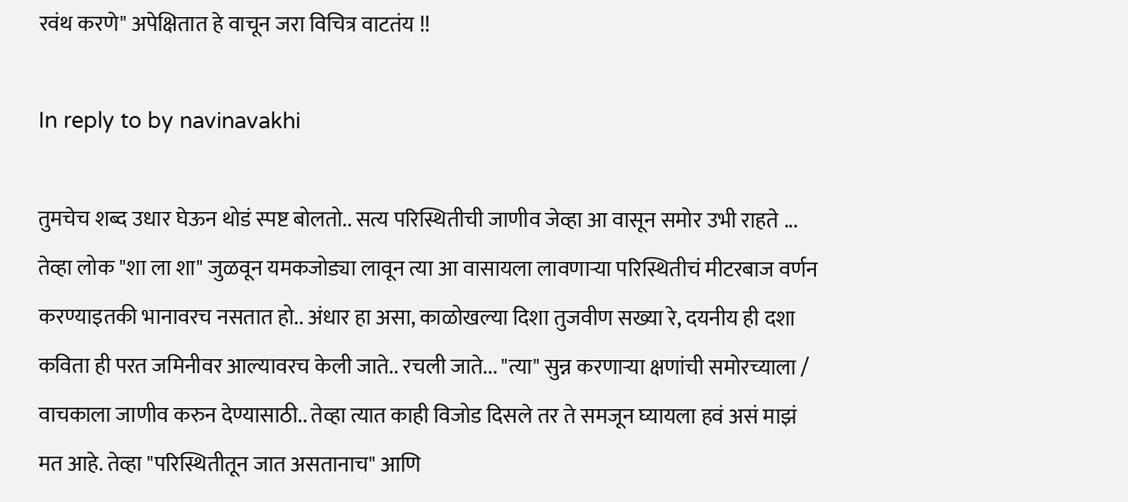रवंथ करणे" अपेक्षितात हे वाचून जरा विचित्र वाटतंय !!

In reply to by navinavakhi

तुमचेच शब्द उधार घेऊन थोडं स्पष्ट बोलतो.. सत्य परिस्थितीची जाणीव जेव्हा आ वासून समोर उभी राहते ... तेव्हा लोक "शा ला शा" जुळवून यमकजोड्या लावून त्या आ वासायला लावणार्‍या परिस्थितीचं मीटरबाज वर्णन करण्याइतकी भानावरच नसतात हो.. अंधार हा असा, काळोखल्या दिशा तुजवीण सख्या रे, दयनीय ही दशा कविता ही परत जमिनीवर आल्यावरच केली जाते.. रचली जाते... "त्या" सुन्न करणार्‍या क्षणांची समोरच्याला / वाचकाला जाणीव करुन देण्यासाठी.. तेव्हा त्यात काही विजोड दिसले तर ते समजून घ्यायला हवं असं माझं मत आहे. तेव्हा "परिस्थितीतून जात असतानाच" आणि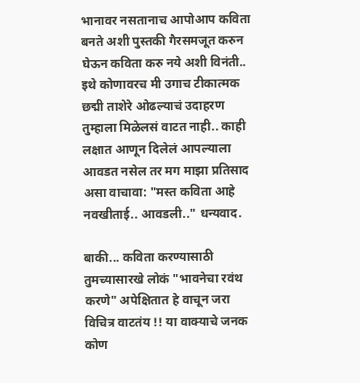भानावर नसतानाच आपोआप कविता बनते अशी पुस्तकी गैरसमजूत करुन घेऊन कविता करु नये अशी विनंती.. इथे कोणावरच मी उगाच टीकात्मक छद्मी ताशेरे ओढल्याचं उदाहरण तुम्हाला मिळेलसं वाटत नाही.. काही लक्षात आणून दिलेलं आपल्याला आवडत नसेल तर मग माझा प्रतिसाद असा वाचावा: "मस्त कविता आहे नवखीताई.. आवडली.." धन्यवाद.

बाकी... कविता करण्यासाठी तुमच्यासारखे लोकं "भावनेचा रवंथ करणे" अपेक्षितात हे वाचून जरा विचित्र वाटतंय !! या वाक्याचे जनक कोण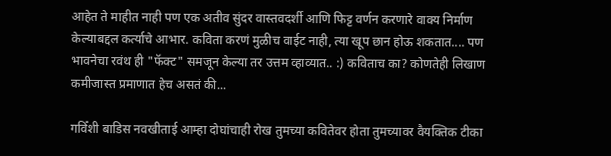आहेत ते माहीत नाही पण एक अतीव सुंदर वास्तवदर्शी आणि फिट्ट वर्णन करणारे वाक्य निर्माण केल्याबद्दल कर्त्याचे आभार. कविता करणं मुळीच वाईट नाही, त्या खूप छान होऊ शकतात.... पण भावनेचा रवंथ ही "फॅक्ट" समजून केल्या तर उत्तम व्हाव्यात.. :) कविताच का? कोणतेही लिखाण कमीजास्त प्रमाणात हेच असतं की...

गविँशी बाडिस नवखीताई आम्हा दोघांचाही रोख तुमच्या कवितेवर होता तुमच्यावर वैयक्तिक टीका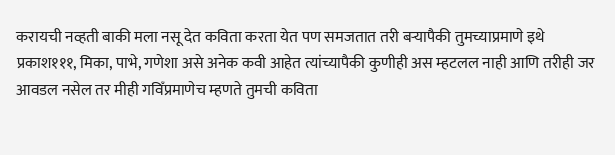करायची नव्हती बाकी मला नसू देत कविता करता येत पण समजतात तरी बऱ्‍यापैकी तुमच्याप्रमाणे इथे प्रकाश१११, मिका, पाभे, गणेशा असे अनेक कवी आहेत त्यांच्यापैकी कुणीही अस म्हटलल नाही आणि तरीही जर आवडल नसेल तर मीही गविँप्रमाणेच म्हणते तुमची कविता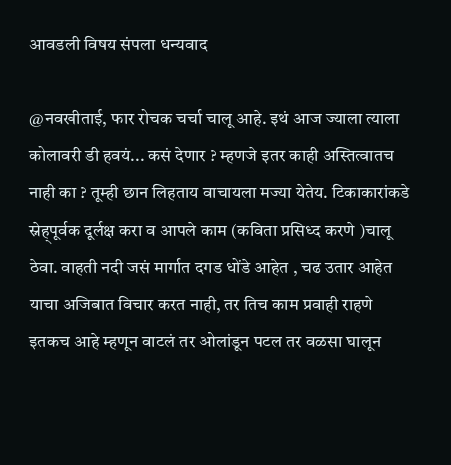आवडली विषय संपला धन्यवाद

@नवखीताई, फार रोचक चर्चा चालू आहे. इथं आज ज्याला त्याला कोलावरी डी हवयं... कसं देणार ? म्हणजे इतर काही अस्तित्वातच नाही का ? तूम्ही छान लिहताय वाचायला मज्या येतेय. टिकाकारांकडे स्नेह्पूर्वक दूर्लक्ष करा व आपले काम (कविता प्रसिध्द करणे )चालू ठेवा. वाहती नदी जसं मार्गात दगड धोंडे आहेत , चढ उतार आहेत याचा अजिबात विचार करत नाही, तर तिच काम प्रवाही राहणे इतकच आहे म्हणून वाटलं तर ओलांडून पटल तर वळसा घालून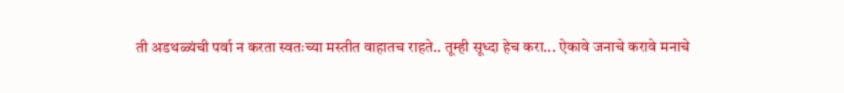ती अडथळ्यंची पर्वा न करता स्वतःच्या मस्तीत वाहातच राहते.. तूम्ही सूध्दा हेच करा... ऐकावे जनाचे करावे मनाचे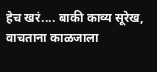हेच खरं.... बाकी काव्य सूरेख, वाचताना काळजाला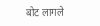बोट लागले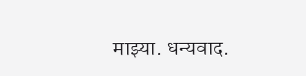माझ्या. धन्यवाद.